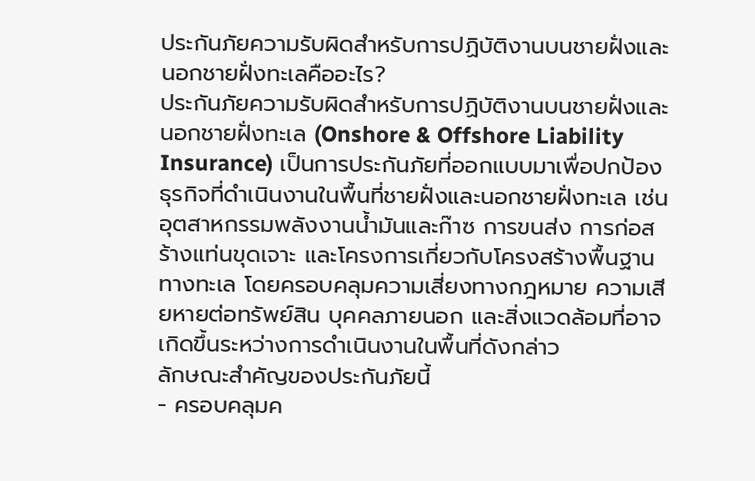ประกันภัยความรับผิดสำหรับการปฏิบัติงานบนชายฝั่งและนอกชายฝั่งทะเลคืออะไร?
ประกันภัยความรับผิดสำหรับการปฏิบัติงานบนชายฝั่งและนอกชายฝั่งทะเล (Onshore & Offshore Liability Insurance) เป็นการประกันภัยที่ออกแบบมาเพื่อปกป้องธุรกิจที่ดำเนินงานในพื้นที่ชายฝั่งและนอกชายฝั่งทะเล เช่น อุตสาหกรรมพลังงานน้ำมันและก๊าซ การขนส่ง การก่อสร้างแท่นขุดเจาะ และโครงการเกี่ยวกับโครงสร้างพื้นฐานทางทะเล โดยครอบคลุมความเสี่ยงทางกฎหมาย ความเสียหายต่อทรัพย์สิน บุคคลภายนอก และสิ่งแวดล้อมที่อาจเกิดขึ้นระหว่างการดำเนินงานในพื้นที่ดังกล่าว
ลักษณะสำคัญของประกันภัยนี้
- ครอบคลุมค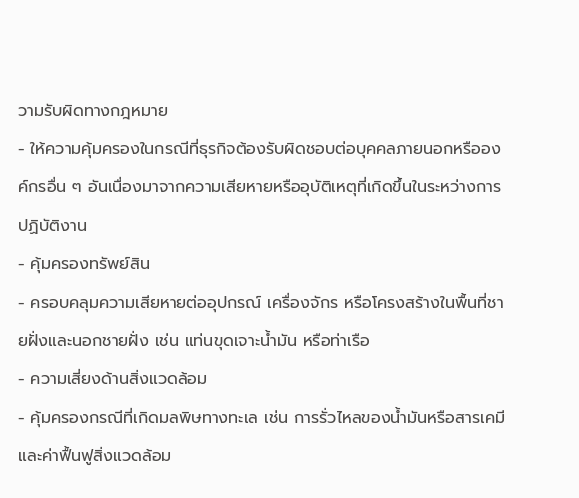วามรับผิดทางกฎหมาย
- ให้ความคุ้มครองในกรณีที่ธุรกิจต้องรับผิดชอบต่อบุคคลภายนอกหรือองค์กรอื่น ๆ อันเนื่องมาจากความเสียหายหรืออุบัติเหตุที่เกิดขึ้นในระหว่างการปฏิบัติงาน
- คุ้มครองทรัพย์สิน
- ครอบคลุมความเสียหายต่ออุปกรณ์ เครื่องจักร หรือโครงสร้างในพื้นที่ชายฝั่งและนอกชายฝั่ง เช่น แท่นขุดเจาะน้ำมัน หรือท่าเรือ
- ความเสี่ยงด้านสิ่งแวดล้อม
- คุ้มครองกรณีที่เกิดมลพิษทางทะเล เช่น การรั่วไหลของน้ำมันหรือสารเคมี และค่าฟื้นฟูสิ่งแวดล้อม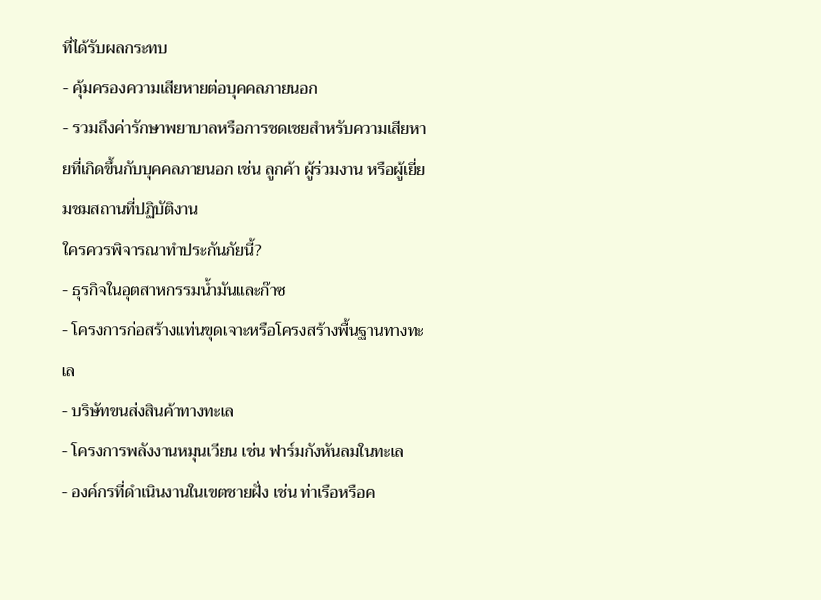ที่ได้รับผลกระทบ
- คุ้มครองความเสียหายต่อบุคคลภายนอก
- รวมถึงค่ารักษาพยาบาลหรือการชดเชยสำหรับความเสียหายที่เกิดขึ้นกับบุคคลภายนอก เช่น ลูกค้า ผู้ร่วมงาน หรือผู้เยี่ยมชมสถานที่ปฏิบัติงาน
ใครควรพิจารณาทำประกันภัยนี้?
- ธุรกิจในอุตสาหกรรมน้ำมันและก๊าซ
- โครงการก่อสร้างแท่นขุดเจาะหรือโครงสร้างพื้นฐานทางทะเล
- บริษัทขนส่งสินค้าทางทะเล
- โครงการพลังงานหมุนเวียน เช่น ฟาร์มกังหันลมในทะเล
- องค์กรที่ดำเนินงานในเขตชายฝั่ง เช่น ท่าเรือหรือค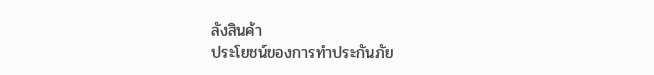ลังสินค้า
ประโยชน์ของการทำประกันภัย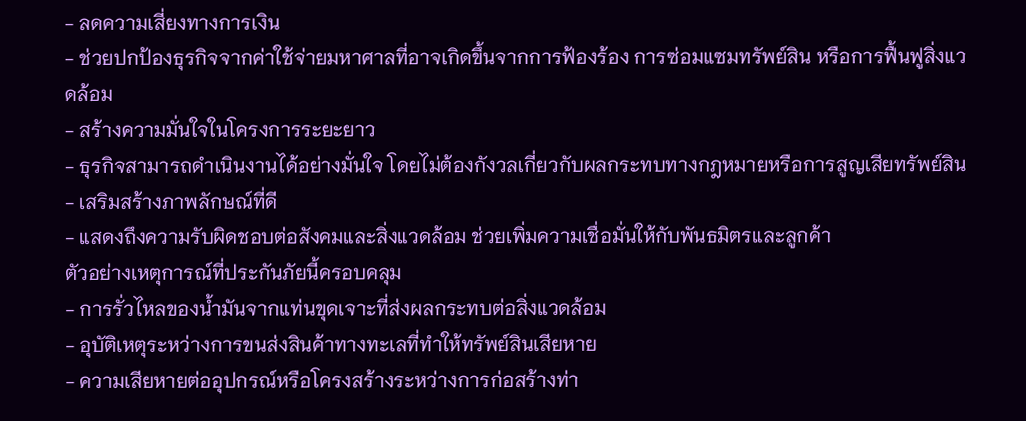- ลดความเสี่ยงทางการเงิน
- ช่วยปกป้องธุรกิจจากค่าใช้จ่ายมหาศาลที่อาจเกิดขึ้นจากการฟ้องร้อง การซ่อมแซมทรัพย์สิน หรือการฟื้นฟูสิ่งแวดล้อม
- สร้างความมั่นใจในโครงการระยะยาว
- ธุรกิจสามารถดำเนินงานได้อย่างมั่นใจ โดยไม่ต้องกังวลเกี่ยวกับผลกระทบทางกฎหมายหรือการสูญเสียทรัพย์สิน
- เสริมสร้างภาพลักษณ์ที่ดี
- แสดงถึงความรับผิดชอบต่อสังคมและสิ่งแวดล้อม ช่วยเพิ่มความเชื่อมั่นให้กับพันธมิตรและลูกค้า
ตัวอย่างเหตุการณ์ที่ประกันภัยนี้ครอบคลุม
- การรั่วไหลของน้ำมันจากแท่นขุดเจาะที่ส่งผลกระทบต่อสิ่งแวดล้อม
- อุบัติเหตุระหว่างการขนส่งสินค้าทางทะเลที่ทำให้ทรัพย์สินเสียหาย
- ความเสียหายต่ออุปกรณ์หรือโครงสร้างระหว่างการก่อสร้างท่า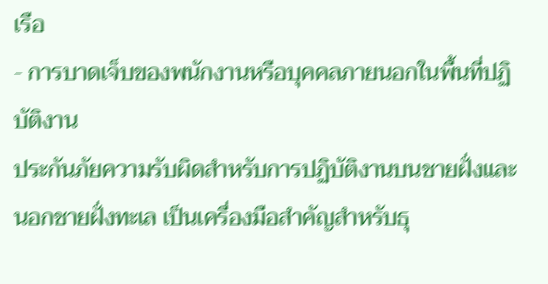เรือ
- การบาดเจ็บของพนักงานหรือบุคคลภายนอกในพื้นที่ปฏิบัติงาน
ประกันภัยความรับผิดสำหรับการปฏิบัติงานบนชายฝั่งและนอกชายฝั่งทะเล เป็นเครื่องมือสำคัญสำหรับธุ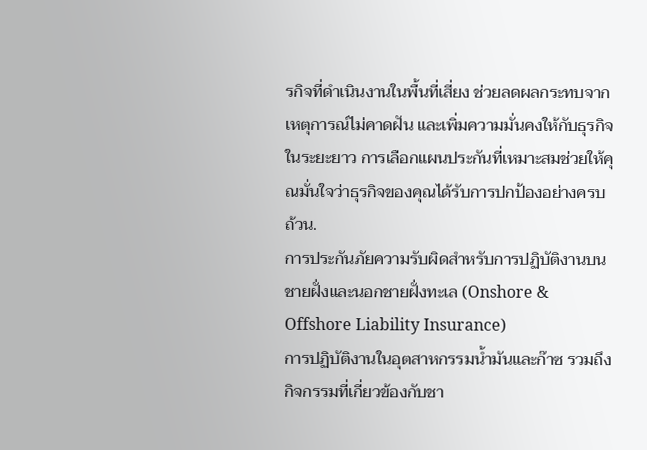รกิจที่ดำเนินงานในพื้นที่เสี่ยง ช่วยลดผลกระทบจากเหตุการณ์ไม่คาดฝัน และเพิ่มความมั่นคงให้กับธุรกิจในระยะยาว การเลือกแผนประกันที่เหมาะสมช่วยให้คุณมั่นใจว่าธุรกิจของคุณได้รับการปกป้องอย่างครบถ้วน.
การประกันภัยความรับผิดสำหรับการปฏิบัติงานบนชายฝั่งและนอกชายฝั่งทะเล (Onshore & Offshore Liability Insurance)
การปฏิบัติงานในอุตสาหกรรมน้ำมันและก๊าซ รวมถึงกิจกรรมที่เกี่ยวข้องกับชา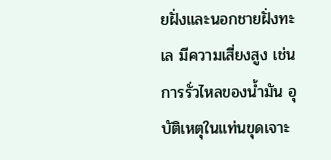ยฝั่งและนอกชายฝั่งทะเล มีความเสี่ยงสูง เช่น การรั่วไหลของน้ำมัน อุบัติเหตุในแท่นขุดเจาะ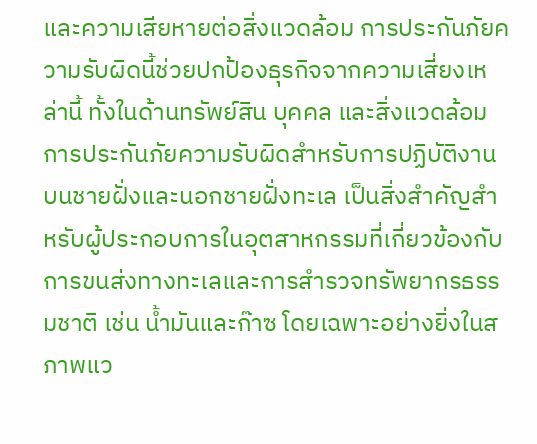และความเสียหายต่อสิ่งแวดล้อม การประกันภัยความรับผิดนี้ช่วยปกป้องธุรกิจจากความเสี่ยงเหล่านี้ ทั้งในด้านทรัพย์สิน บุคคล และสิ่งแวดล้อม การประกันภัยความรับผิดสำหรับการปฏิบัติงานบนชายฝั่งและนอกชายฝั่งทะเล เป็นสิ่งสำคัญสำหรับผู้ประกอบการในอุตสาหกรรมที่เกี่ยวข้องกับการขนส่งทางทะเลและการสำรวจทรัพยากรธรรมชาติ เช่น น้ำมันและก๊าซ โดยเฉพาะอย่างยิ่งในสภาพแว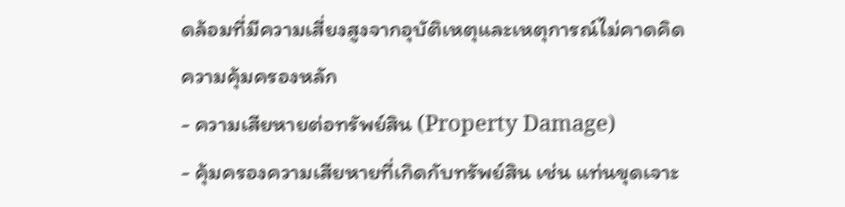ดล้อมที่มีความเสี่ยงสูงจากอุบัติเหตุและเหตุการณ์ไม่คาดคิด
ความคุ้มครองหลัก
- ความเสียหายต่อทรัพย์สิน (Property Damage)
- คุ้มครองความเสียหายที่เกิดกับทรัพย์สิน เช่น แท่นขุดเจาะ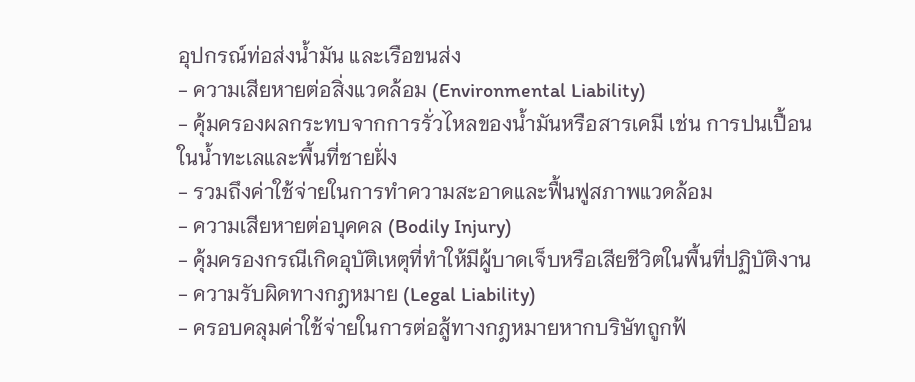อุปกรณ์ท่อส่งน้ำมัน และเรือขนส่ง
- ความเสียหายต่อสิ่งแวดล้อม (Environmental Liability)
- คุ้มครองผลกระทบจากการรั่วไหลของน้ำมันหรือสารเคมี เช่น การปนเปื้อนในน้ำทะเลและพื้นที่ชายฝั่ง
- รวมถึงค่าใช้จ่ายในการทำความสะอาดและฟื้นฟูสภาพแวดล้อม
- ความเสียหายต่อบุคคล (Bodily Injury)
- คุ้มครองกรณีเกิดอุบัติเหตุที่ทำให้มีผู้บาดเจ็บหรือเสียชีวิตในพื้นที่ปฏิบัติงาน
- ความรับผิดทางกฎหมาย (Legal Liability)
- ครอบคลุมค่าใช้จ่ายในการต่อสู้ทางกฎหมายหากบริษัทถูกฟ้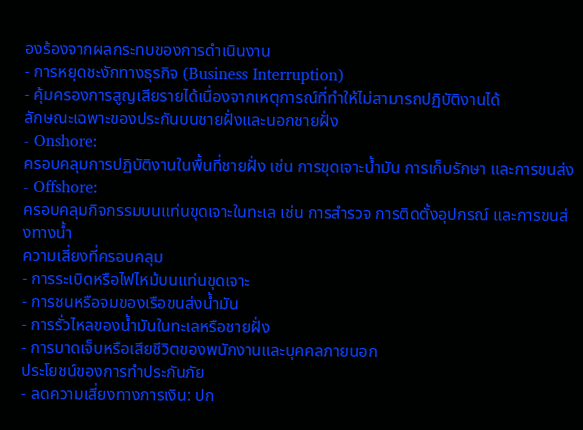องร้องจากผลกระทบของการดำเนินงาน
- การหยุดชะงักทางธุรกิจ (Business Interruption)
- คุ้มครองการสูญเสียรายได้เนื่องจากเหตุการณ์ที่ทำให้ไม่สามารถปฏิบัติงานได้
ลักษณะเฉพาะของประกันบนชายฝั่งและนอกชายฝั่ง
- Onshore:
ครอบคลุมการปฏิบัติงานในพื้นที่ชายฝั่ง เช่น การขุดเจาะน้ำมัน การเก็บรักษา และการขนส่ง - Offshore:
ครอบคลุมกิจกรรมบนแท่นขุดเจาะในทะเล เช่น การสำรวจ การติดตั้งอุปกรณ์ และการขนส่งทางน้ำ
ความเสี่ยงที่ครอบคลุม
- การระเบิดหรือไฟไหม้บนแท่นขุดเจาะ
- การชนหรือจมของเรือขนส่งน้ำมัน
- การรั่วไหลของน้ำมันในทะเลหรือชายฝั่ง
- การบาดเจ็บหรือเสียชีวิตของพนักงานและบุคคลภายนอก
ประโยชน์ของการทำประกันภัย
- ลดความเสี่ยงทางการเงิน: ปก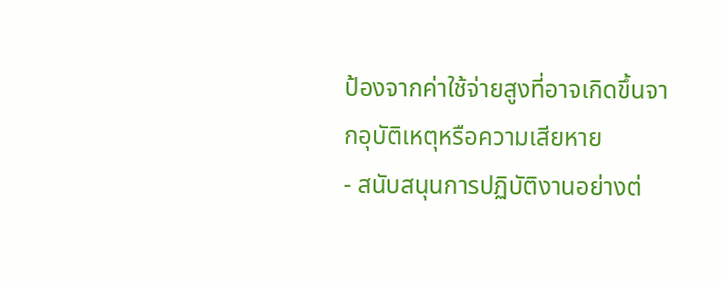ป้องจากค่าใช้จ่ายสูงที่อาจเกิดขึ้นจากอุบัติเหตุหรือความเสียหาย
- สนับสนุนการปฏิบัติงานอย่างต่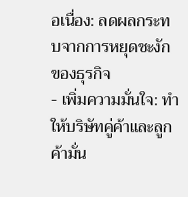อเนื่อง: ลดผลกระทบจากการหยุดชะงักของธุรกิจ
- เพิ่มความมั่นใจ: ทำให้บริษัทคู่ค้าและลูกค้ามั่น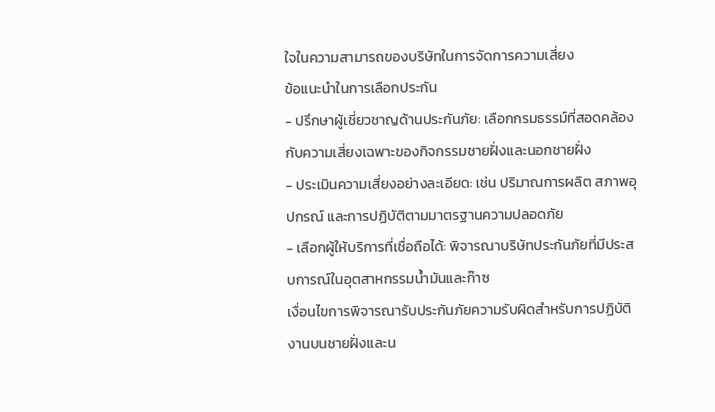ใจในความสามารถของบริษัทในการจัดการความเสี่ยง
ข้อแนะนำในการเลือกประกัน
- ปรึกษาผู้เชี่ยวชาญด้านประกันภัย: เลือกกรมธรรม์ที่สอดคล้องกับความเสี่ยงเฉพาะของกิจกรรมชายฝั่งและนอกชายฝั่ง
- ประเมินความเสี่ยงอย่างละเอียด: เช่น ปริมาณการผลิต สภาพอุปกรณ์ และการปฏิบัติตามมาตรฐานความปลอดภัย
- เลือกผู้ให้บริการที่เชื่อถือได้: พิจารณาบริษัทประกันภัยที่มีประสบการณ์ในอุตสาหกรรมน้ำมันและก๊าซ
เงื่อนไขการพิจารณารับประกันภัยความรับผิดสำหรับการปฏิบัติงานบนชายฝั่งและน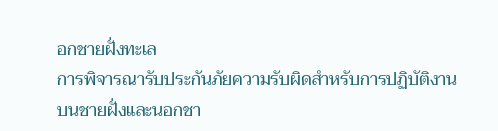อกชายฝั่งทะเล
การพิจารณารับประกันภัยความรับผิดสำหรับการปฏิบัติงานบนชายฝั่งและนอกชา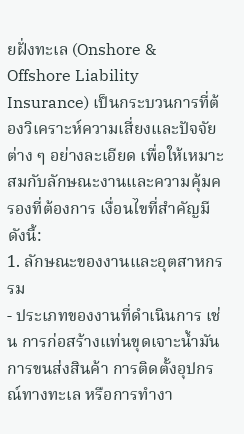ยฝั่งทะเล (Onshore & Offshore Liability Insurance) เป็นกระบวนการที่ต้องวิเคราะห์ความเสี่ยงและปัจจัยต่าง ๆ อย่างละเอียด เพื่อให้เหมาะสมกับลักษณะงานและความคุ้มครองที่ต้องการ เงื่อนไขที่สำคัญมีดังนี้:
1. ลักษณะของงานและอุตสาหกรรม
- ประเภทของงานที่ดำเนินการ เช่น การก่อสร้างแท่นขุดเจาะน้ำมัน การขนส่งสินค้า การติดตั้งอุปกรณ์ทางทะเล หรือการทำงา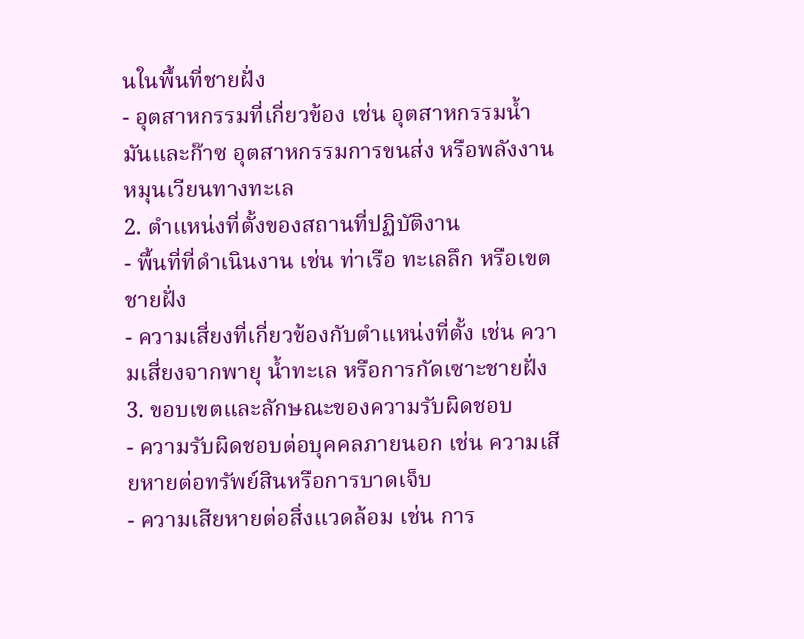นในพื้นที่ชายฝั่ง
- อุตสาหกรรมที่เกี่ยวข้อง เช่น อุตสาหกรรมน้ำมันและก๊าซ อุตสาหกรรมการขนส่ง หรือพลังงานหมุนเวียนทางทะเล
2. ตำแหน่งที่ตั้งของสถานที่ปฏิบัติงาน
- พื้นที่ที่ดำเนินงาน เช่น ท่าเรือ ทะเลลึก หรือเขตชายฝั่ง
- ความเสี่ยงที่เกี่ยวข้องกับตำแหน่งที่ตั้ง เช่น ความเสี่ยงจากพายุ น้ำทะเล หรือการกัดเซาะชายฝั่ง
3. ขอบเขตและลักษณะของความรับผิดชอบ
- ความรับผิดชอบต่อบุคคลภายนอก เช่น ความเสียหายต่อทรัพย์สินหรือการบาดเจ็บ
- ความเสียหายต่อสิ่งแวดล้อม เช่น การ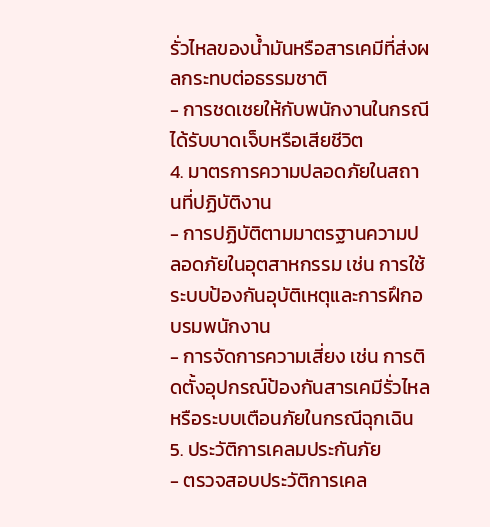รั่วไหลของน้ำมันหรือสารเคมีที่ส่งผลกระทบต่อธรรมชาติ
- การชดเชยให้กับพนักงานในกรณีได้รับบาดเจ็บหรือเสียชีวิต
4. มาตรการความปลอดภัยในสถานที่ปฏิบัติงาน
- การปฏิบัติตามมาตรฐานความปลอดภัยในอุตสาหกรรม เช่น การใช้ระบบป้องกันอุบัติเหตุและการฝึกอบรมพนักงาน
- การจัดการความเสี่ยง เช่น การติดตั้งอุปกรณ์ป้องกันสารเคมีรั่วไหล หรือระบบเตือนภัยในกรณีฉุกเฉิน
5. ประวัติการเคลมประกันภัย
- ตรวจสอบประวัติการเคล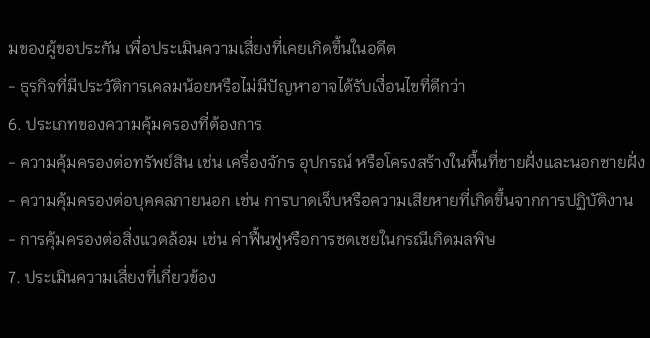มของผู้ขอประกัน เพื่อประเมินความเสี่ยงที่เคยเกิดขึ้นในอดีต
- ธุรกิจที่มีประวัติการเคลมน้อยหรือไม่มีปัญหาอาจได้รับเงื่อนไขที่ดีกว่า
6. ประเภทของความคุ้มครองที่ต้องการ
- ความคุ้มครองต่อทรัพย์สิน เช่น เครื่องจักร อุปกรณ์ หรือโครงสร้างในพื้นที่ชายฝั่งและนอกชายฝั่ง
- ความคุ้มครองต่อบุคคลภายนอก เช่น การบาดเจ็บหรือความเสียหายที่เกิดขึ้นจากการปฏิบัติงาน
- การคุ้มครองต่อสิ่งแวดล้อม เช่น ค่าฟื้นฟูหรือการชดเชยในกรณีเกิดมลพิษ
7. ประเมินความเสี่ยงที่เกี่ยวข้อง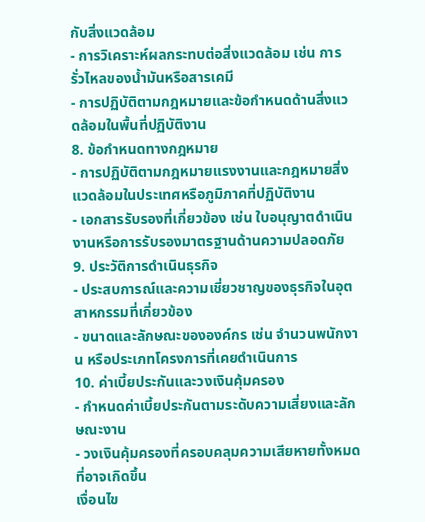กับสิ่งแวดล้อม
- การวิเคราะห์ผลกระทบต่อสิ่งแวดล้อม เช่น การรั่วไหลของน้ำมันหรือสารเคมี
- การปฏิบัติตามกฎหมายและข้อกำหนดด้านสิ่งแวดล้อมในพื้นที่ปฏิบัติงาน
8. ข้อกำหนดทางกฎหมาย
- การปฏิบัติตามกฎหมายแรงงานและกฎหมายสิ่งแวดล้อมในประเทศหรือภูมิภาคที่ปฏิบัติงาน
- เอกสารรับรองที่เกี่ยวข้อง เช่น ใบอนุญาตดำเนินงานหรือการรับรองมาตรฐานด้านความปลอดภัย
9. ประวัติการดำเนินธุรกิจ
- ประสบการณ์และความเชี่ยวชาญของธุรกิจในอุตสาหกรรมที่เกี่ยวข้อง
- ขนาดและลักษณะขององค์กร เช่น จำนวนพนักงาน หรือประเภทโครงการที่เคยดำเนินการ
10. ค่าเบี้ยประกันและวงเงินคุ้มครอง
- กำหนดค่าเบี้ยประกันตามระดับความเสี่ยงและลักษณะงาน
- วงเงินคุ้มครองที่ครอบคลุมความเสียหายทั้งหมดที่อาจเกิดขึ้น
เงื่อนไข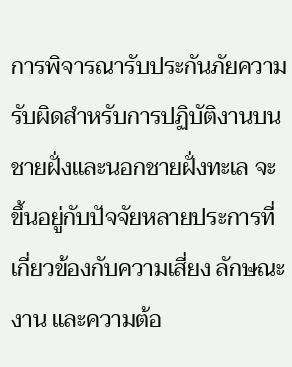การพิจารณารับประกันภัยความรับผิดสำหรับการปฏิบัติงานบนชายฝั่งและนอกชายฝั่งทะเล จะขึ้นอยู่กับปัจจัยหลายประการที่เกี่ยวข้องกับความเสี่ยง ลักษณะงาน และความต้อ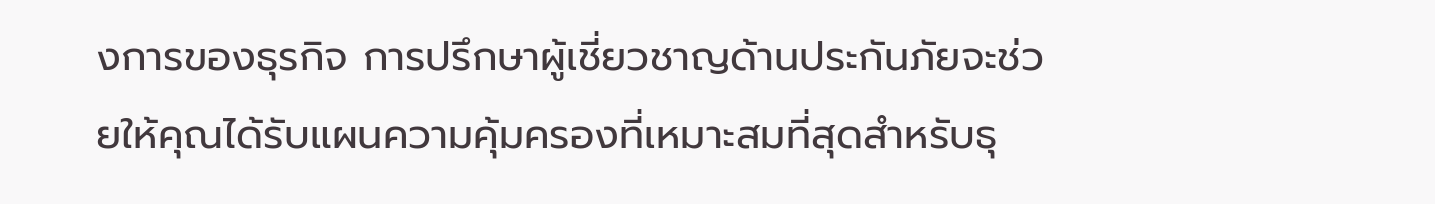งการของธุรกิจ การปรึกษาผู้เชี่ยวชาญด้านประกันภัยจะช่วยให้คุณได้รับแผนความคุ้มครองที่เหมาะสมที่สุดสำหรับธุ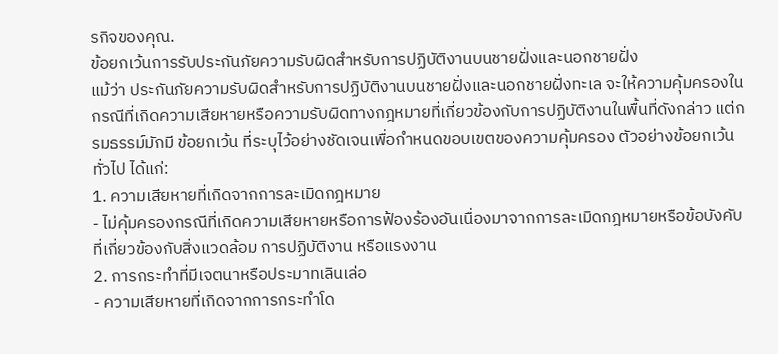รกิจของคุณ.
ข้อยกเว้นการรับประกันภัยความรับผิดสำหรับการปฏิบัติงานบนชายฝั่งและนอกชายฝั่ง
แม้ว่า ประกันภัยความรับผิดสำหรับการปฏิบัติงานบนชายฝั่งและนอกชายฝั่งทะเล จะให้ความคุ้มครองในกรณีที่เกิดความเสียหายหรือความรับผิดทางกฎหมายที่เกี่ยวข้องกับการปฏิบัติงานในพื้นที่ดังกล่าว แต่กรมธรรม์มักมี ข้อยกเว้น ที่ระบุไว้อย่างชัดเจนเพื่อกำหนดขอบเขตของความคุ้มครอง ตัวอย่างข้อยกเว้นทั่วไป ได้แก่:
1. ความเสียหายที่เกิดจากการละเมิดกฎหมาย
- ไม่คุ้มครองกรณีที่เกิดความเสียหายหรือการฟ้องร้องอันเนื่องมาจากการละเมิดกฎหมายหรือข้อบังคับที่เกี่ยวข้องกับสิ่งแวดล้อม การปฏิบัติงาน หรือแรงงาน
2. การกระทำที่มีเจตนาหรือประมาทเลินเล่อ
- ความเสียหายที่เกิดจากการกระทำโด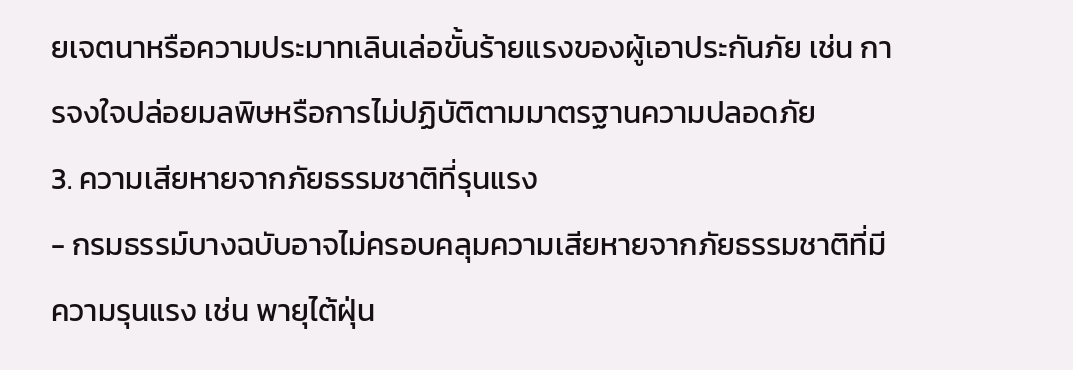ยเจตนาหรือความประมาทเลินเล่อขั้นร้ายแรงของผู้เอาประกันภัย เช่น การจงใจปล่อยมลพิษหรือการไม่ปฏิบัติตามมาตรฐานความปลอดภัย
3. ความเสียหายจากภัยธรรมชาติที่รุนแรง
- กรมธรรม์บางฉบับอาจไม่ครอบคลุมความเสียหายจากภัยธรรมชาติที่มีความรุนแรง เช่น พายุไต้ฝุ่น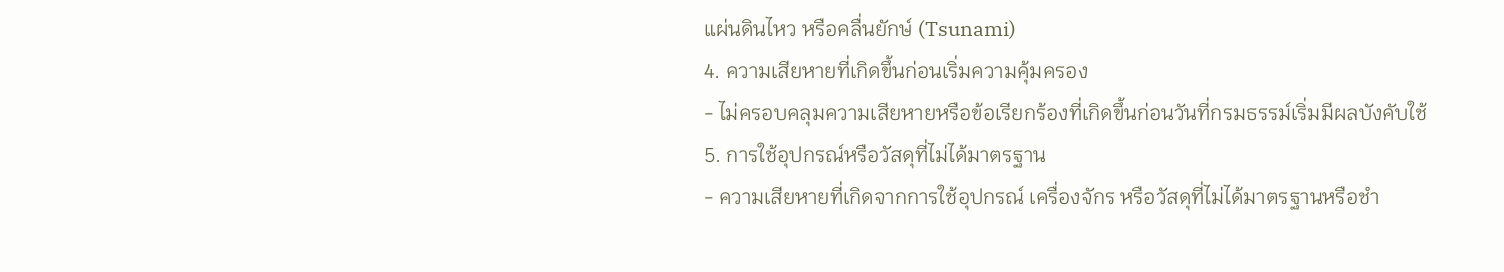แผ่นดินไหว หรือคลื่นยักษ์ (Tsunami)
4. ความเสียหายที่เกิดขึ้นก่อนเริ่มความคุ้มครอง
- ไม่ครอบคลุมความเสียหายหรือข้อเรียกร้องที่เกิดขึ้นก่อนวันที่กรมธรรม์เริ่มมีผลบังคับใช้
5. การใช้อุปกรณ์หรือวัสดุที่ไม่ได้มาตรฐาน
- ความเสียหายที่เกิดจากการใช้อุปกรณ์ เครื่องจักร หรือวัสดุที่ไม่ได้มาตรฐานหรือชำ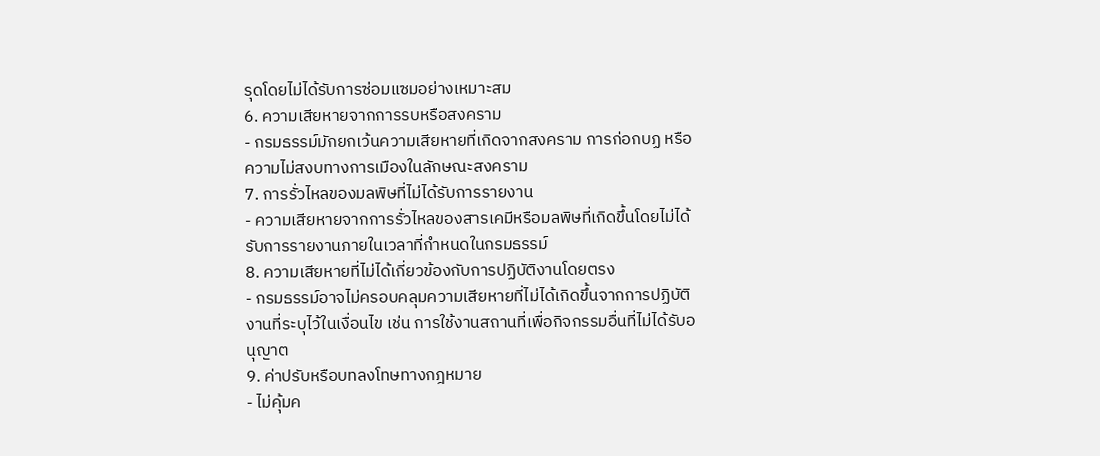รุดโดยไม่ได้รับการซ่อมแซมอย่างเหมาะสม
6. ความเสียหายจากการรบหรือสงคราม
- กรมธรรม์มักยกเว้นความเสียหายที่เกิดจากสงคราม การก่อกบฏ หรือความไม่สงบทางการเมืองในลักษณะสงคราม
7. การรั่วไหลของมลพิษที่ไม่ได้รับการรายงาน
- ความเสียหายจากการรั่วไหลของสารเคมีหรือมลพิษที่เกิดขึ้นโดยไม่ได้รับการรายงานภายในเวลาที่กำหนดในกรมธรรม์
8. ความเสียหายที่ไม่ได้เกี่ยวข้องกับการปฏิบัติงานโดยตรง
- กรมธรรม์อาจไม่ครอบคลุมความเสียหายที่ไม่ได้เกิดขึ้นจากการปฏิบัติงานที่ระบุไว้ในเงื่อนไข เช่น การใช้งานสถานที่เพื่อกิจกรรมอื่นที่ไม่ได้รับอนุญาต
9. ค่าปรับหรือบทลงโทษทางกฎหมาย
- ไม่คุ้มค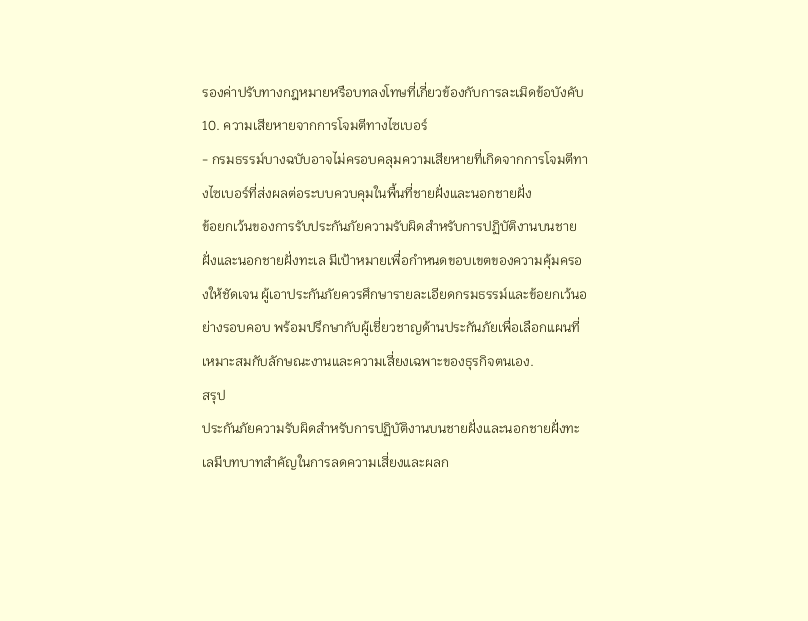รองค่าปรับทางกฎหมายหรือบทลงโทษที่เกี่ยวข้องกับการละเมิดข้อบังคับ
10. ความเสียหายจากการโจมตีทางไซเบอร์
- กรมธรรม์บางฉบับอาจไม่ครอบคลุมความเสียหายที่เกิดจากการโจมตีทางไซเบอร์ที่ส่งผลต่อระบบควบคุมในพื้นที่ชายฝั่งและนอกชายฝั่ง
ข้อยกเว้นของการรับประกันภัยความรับผิดสำหรับการปฏิบัติงานบนชายฝั่งและนอกชายฝั่งทะเล มีเป้าหมายเพื่อกำหนดขอบเขตของความคุ้มครองให้ชัดเจน ผู้เอาประกันภัยควรศึกษารายละเอียดกรมธรรม์และข้อยกเว้นอย่างรอบคอบ พร้อมปรึกษากับผู้เชี่ยวชาญด้านประกันภัยเพื่อเลือกแผนที่เหมาะสมกับลักษณะงานและความเสี่ยงเฉพาะของธุรกิจตนเอง.
สรุป
ประกันภัยความรับผิดสำหรับการปฏิบัติงานบนชายฝั่งและนอกชายฝั่งทะเลมีบทบาทสำคัญในการลดความเสี่ยงและผลก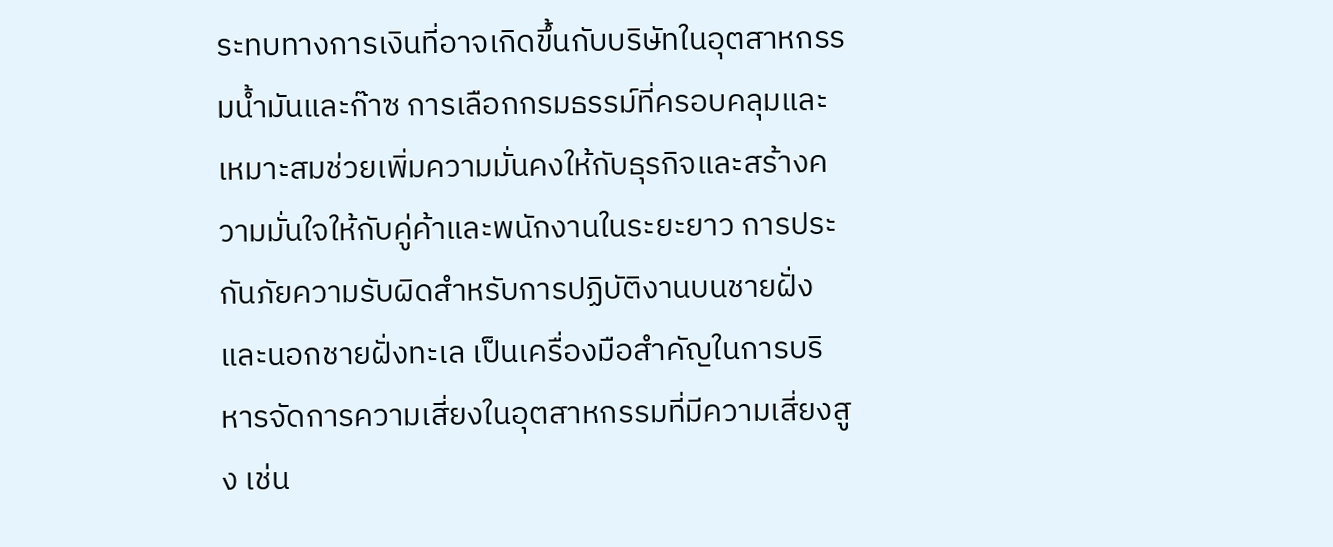ระทบทางการเงินที่อาจเกิดขึ้นกับบริษัทในอุตสาหกรรมน้ำมันและก๊าซ การเลือกกรมธรรม์ที่ครอบคลุมและเหมาะสมช่วยเพิ่มความมั่นคงให้กับธุรกิจและสร้างความมั่นใจให้กับคู่ค้าและพนักงานในระยะยาว การประกันภัยความรับผิดสำหรับการปฏิบัติงานบนชายฝั่งและนอกชายฝั่งทะเล เป็นเครื่องมือสำคัญในการบริหารจัดการความเสี่ยงในอุตสาหกรรมที่มีความเสี่ยงสูง เช่น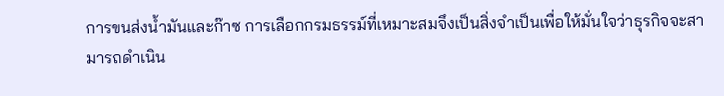การขนส่งน้ำมันและก๊าซ การเลือกกรมธรรม์ที่เหมาะสมจึงเป็นสิ่งจำเป็นเพื่อให้มั่นใจว่าธุรกิจจะสามารถดำเนิน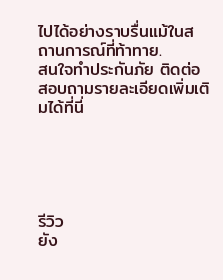ไปได้อย่างราบรื่นแม้ในสถานการณ์ที่ท้าทาย.
สนใจทำประกันภัย ติดต่อสอบถามรายละเอียดเพิ่มเติมได้ที่นี่





รีวิว
ยัง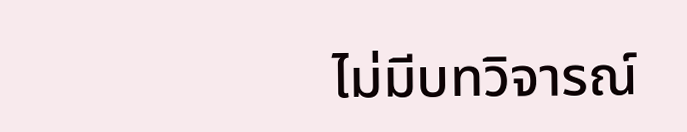ไม่มีบทวิจารณ์